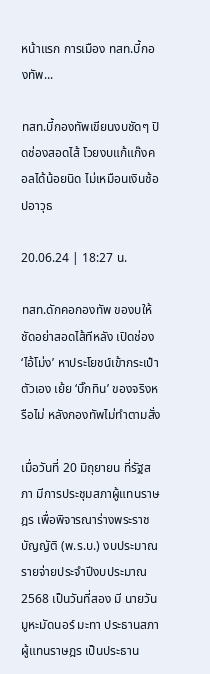หน้าแรก การเมือง ทสท.บี้กองทัพ...

ทสท.บี้กองทัพเขียนงบชัดๆ ปิดช่องสอดไส้ โวยงบแก้แก๊งคอลได้น้อยนิด ไม่เหมือนเงินช้อปอาวุธ

20.06.24 | 18:27 น.

ทสท.ดักคอกองทัพ ของบให้ชัดอย่าสอดไส้ทีหลัง เปิดช่อง ‘ไอ้โม่ง’ หาประโยชน์เข้ากระเป๋าตัวเอง เย้ย ‘บิ๊กทิน’ ของจริงหรือไม่ หลังกองทัพไม่ทำตามสั่ง

เมื่อวันที่ 20 มิถุยายน ที่รัฐสภา มีการประชุมสภาผู้แทนราษฎร เพื่อพิจารณาร่างพระราชบัญญัติ (พ.ร.บ.) งบประมาณรายจ่ายประจำปีงบประมาณ 2568 เป็นวันที่สอง มี นายวันมูหะมัดนอร์ มะทา ประธานสภาผู้แทนราษฎร เป็นประธาน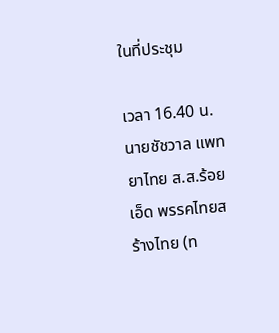ในที่ประชุม

เวลา 16.40 น. นายชัชวาล แพทยาไทย ส.ส.ร้อยเอ็ด พรรคไทยสร้างไทย (ท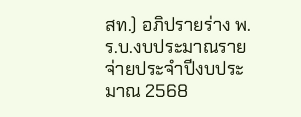สท.) อภิปรายร่าง พ.ร.บ.งบประมาณรายจ่ายประจำปีงบประมาณ 2568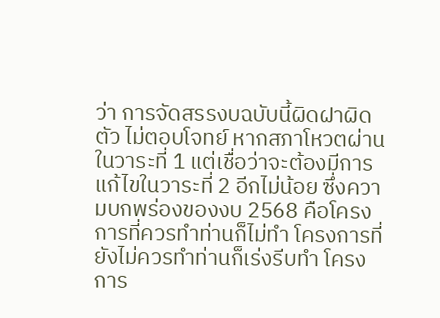ว่า การจัดสรรงบฉบับนี้ผิดฝาผิดตัว ไม่ตอบโจทย์ หากสภาโหวตผ่านในวาระที่ 1 แต่เชื่อว่าจะต้องมีการแก้ไขในวาระที่ 2 อีกไม่น้อย ซึ่งความบกพร่องของงบ 2568 คือโครงการที่ควรทำท่านก็ไม่ทำ โครงการที่ยังไม่ควรทำท่านก็เร่งรีบทำ โครงการ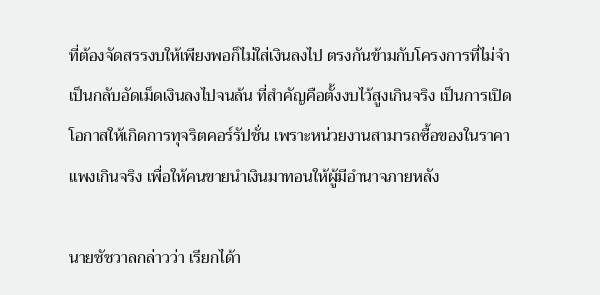ที่ต้องจัดสรรงบให้เพียงพอก็ไม่ใส่เงินลงไป ตรงกันข้ามกับโครงการที่ไม่จำเป็นกลับอัดเม็ดเงินลงไปจนล้น ที่สำคัญคือตั้งงบไว้สูงเกินจริง เป็นการเปิดโอกาสให้เกิดการทุจริตคอร์รัปชั่น เพราะหน่วยงานสามารถซื้อของในราคาแพงเกินจริง เพื่อให้คนขายนำเงินมาทอนให้ผู้มีอำนาจภายหลัง

นายชัชวาลกล่าวว่า เรียกได้า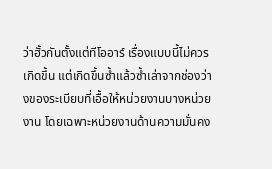ว่าฮั้วกันตั้งแต่ทีโออาร์ เรื่องแบบนี้ไม่ควรเกิดขึ้น แต่เกิดขึ้นซ้ำแล้วซ้ำเล่าจากช่องว่างของระเบียบที่เอื้อให้หน่วยงานบางหน่วยงาน โดยเฉพาะหน่วยงานด้านความมั่นคง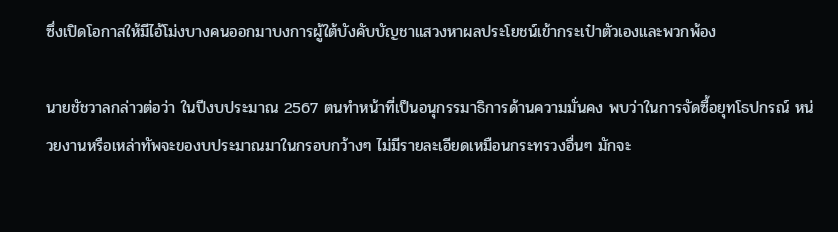ซึ่งเปิดโอกาสให้มีไอ้โม่งบางคนออกมาบงการผู้ใต้บังคับบัญชาแสวงหาผลประโยชน์เข้ากระเป๋าตัวเองและพวกพ้อง

นายชัชวาลกล่าวต่อว่า ในปีงบประมาณ 2567 ตนทำหน้าที่เป็นอนุกรรมาธิการด้านความมั่นคง พบว่าในการจัดซื้อยุทโธปกรณ์ หน่วยงานหรือเหล่าทัพจะของบประมาณมาในกรอบกว้างๆ ไม่มีรายละเอียดเหมือนกระทรวงอื่นๆ มักจะ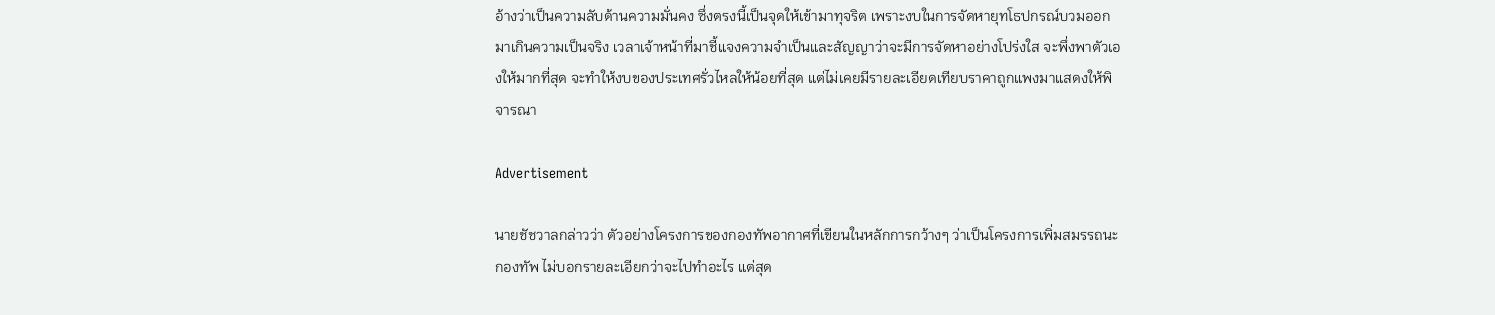อ้างว่าเป็นความลับด้านความมั่นคง ซึ่งตรงนี้เป็นจุดให้เข้ามาทุจริต เพราะงบในการจัดหายุทโธปกรณ์บวมออกมาเกินความเป็นจริง เวลาเจ้าหน้าที่มาชี้แจงความจำเป็นและสัญญาว่าจะมีการจัดหาอย่างโปร่งใส จะพึ่งพาตัวเองให้มากที่สุด จะทำให้งบของประเทศรั่วไหลให้น้อยที่สุด แต่ไม่เคยมีรายละเอียดเทียบราคาถูกแพงมาแสดงให้พิจารณา

Advertisement

นายชัชวาลกล่าวว่า ตัวอย่างโครงการของกองทัพอากาศที่เขียนในหลักการกว้างๆ ว่าเป็นโครงการเพิ่มสมรรถนะกองทัพ ไม่บอกรายละเอียกว่าจะไปทำอะไร แต่สุด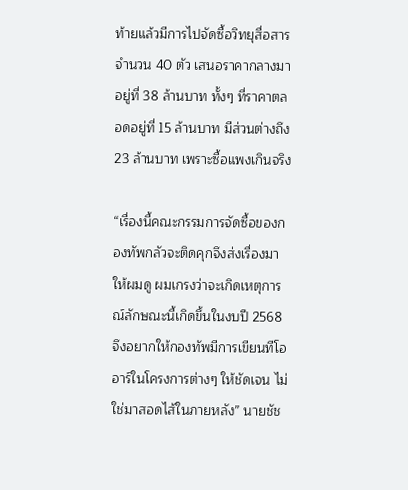ท้ายแล้วมีการไปจัดซื้อวิทยุสื่อสาร จำนวน 40 ตัว เสนอราคากลางมาอยู่ที่ 38 ล้านบาท ทั้งๆ ที่ราคาตลอดอยู่ที่ 15 ล้านบาท มีส่วนต่างถึง 23 ล้านบาท เพราะซื้อแพงเกินจริง

“เรื่องนี้คณะกรรมการจัดซื้อของกองทัพกลัวจะติดคุกจึงส่งเรื่องมาให้ผมดู ผมเกรงว่าจะเกิดเหตุการณ์ลักษณะนี้เกิดขึ้นในงบปี 2568 จึงอยากให้กองทัพมีการเขียนทีโออาร์ในโครงการต่างๆ ให้ชัดเจน ไม่ใช่มาสอดไส้ในภายหลัง” นายชัช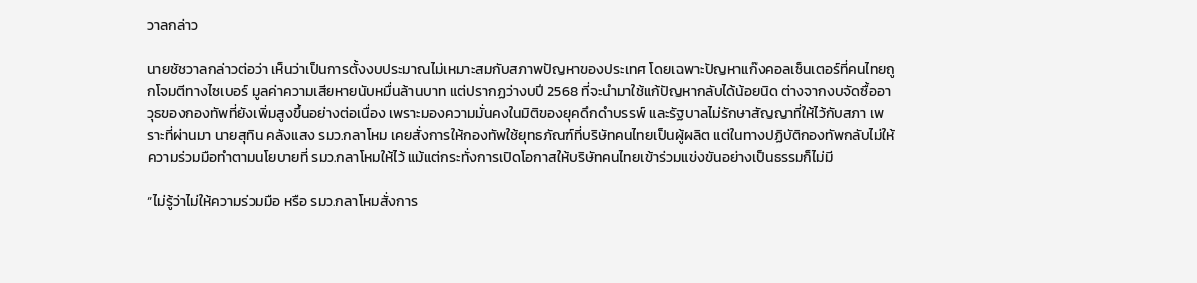วาลกล่าว

นายชัชวาลกล่าวต่อว่า เห็นว่าเป็นการตั้งงบประมาณไม่เหมาะสมกับสภาพปัญหาของประเทศ โดยเฉพาะปัญหาแก๊งคอลเซ็นเตอร์ที่คนไทยถูกโจมตีทางไซเบอร์ มูลค่าความเสียหายนับหมื่นล้านบาท แต่ปรากฏว่างบปี 2568 ที่จะนำมาใช้แก้ปัญหากลับได้น้อยนิด ต่างจากงบจัดซื้ออาวุธของกองทัพที่ยังเพิ่มสูงขึ้นอย่างต่อเนื่อง เพราะมองความมั่นคงในมิติของยุคดึกดำบรรพ์ และรัฐบาลไม่รักษาสัญญาที่ให้ไว้กับสภา เพราะที่ผ่านมา นายสุทิน คลังแสง รมว.กลาโหม เคยสั่งการให้กองทัพใช้ยุทธภัณฑ์ที่บริษัทคนไทยเป็นผู้ผลิต แต่ในทางปฏิบัติกองทัพกลับไม่ให้ความร่วมมือทำตามนโยบายที่ รมว.กลาโหมให้ไว้ แม้แต่กระทั่งการเปิดโอกาสให้บริษัทคนไทยเข้าร่วมแข่งขันอย่างเป็นธรรมก็ไม่มี

“ไม่รู้ว่าไม่ให้ความร่วมมือ หรือ รมว.กลาโหมสั่งการ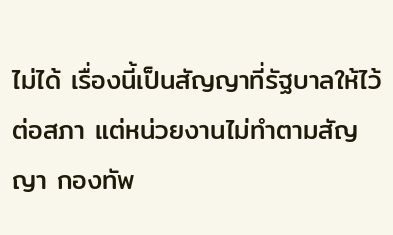ไม่ได้ เรื่องนี้เป็นสัญญาที่รัฐบาลให้ไว้ต่อสภา แต่หน่วยงานไม่ทำตามสัญญา กองทัพ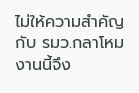ไม่ให้ความสำคัญกับ รมว.กลาโหม งานนี้จึง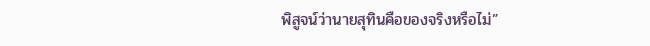พิสูจน์ว่านายสุทินคือของจริงหรือไม่”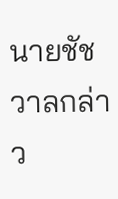นายชัชวาลกล่าว